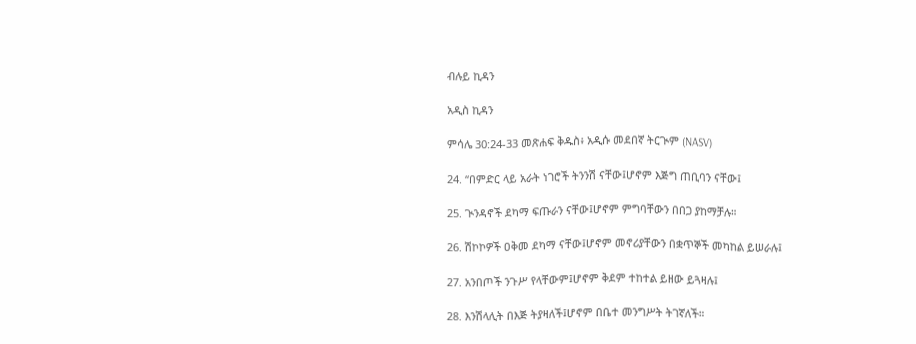ብሉይ ኪዳን

አዲስ ኪዳን

ምሳሌ 30:24-33 መጽሐፍ ቅዱስ፥ አዲሱ መደበኛ ትርጒም (NASV)

24. “በምድር ላይ አራት ነገሮች ትንንሽ ናቸው፤ሆኖም እጅግ ጠቢባን ናቸው፤

25. ጒንዳኖች ደካማ ፍጡራን ናቸው፤ሆኖም ምግባቸውን በበጋ ያከማቻሉ።

26. ሽኮኮዎች ዐቅመ ደካማ ናቸው፤ሆኖም መኖሪያቸውን በቋጥኞች መካከል ይሠራሉ፤

27. አንበጦች ንጉሥ የላቸውም፤ሆኖም ቅደም ተከተል ይዘው ይጓዛሉ፤

28. እንሽላሊት በእጅ ትያዛለች፤ሆኖም በቤተ መንግሥት ትገኛለች።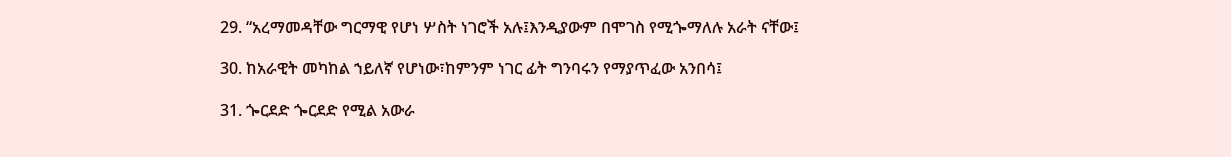29. “አረማመዳቸው ግርማዊ የሆነ ሦስት ነገሮች አሉ፤እንዲያውም በሞገስ የሚጐማለሉ አራት ናቸው፤

30. ከአራዊት መካከል ኀይለኛ የሆነው፣ከምንም ነገር ፊት ግንባሩን የማያጥፈው አንበሳ፤

31. ጐርደድ ጐርደድ የሚል አውራ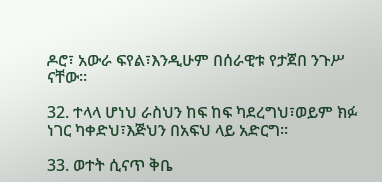ዶሮ፣ አውራ ፍየል፣እንዲሁም በሰራዊቱ የታጀበ ንጉሥ ናቸው።

32. ተላላ ሆነህ ራስህን ከፍ ከፍ ካደረግህ፣ወይም ክፉ ነገር ካቀድህ፣እጅህን በአፍህ ላይ አድርግ።

33. ወተት ሲናጥ ቅቤ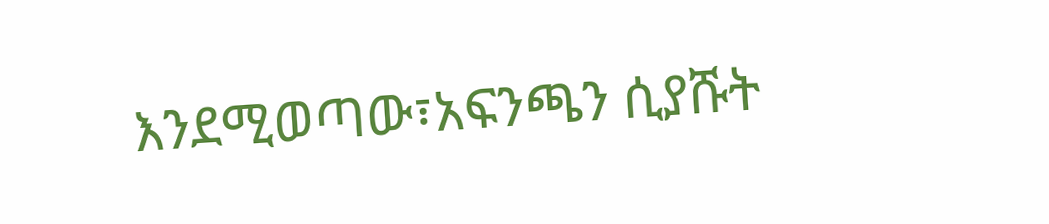እንደሚወጣው፣አፍንጫን ሲያሹት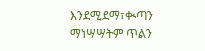እንደሚደማ፣ቊጣን ማነሣሣትም ጥልን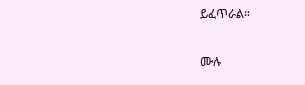ይፈጥራል።

ሙሉ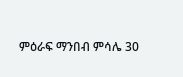ምዕራፍ ማንበብ ምሳሌ 30